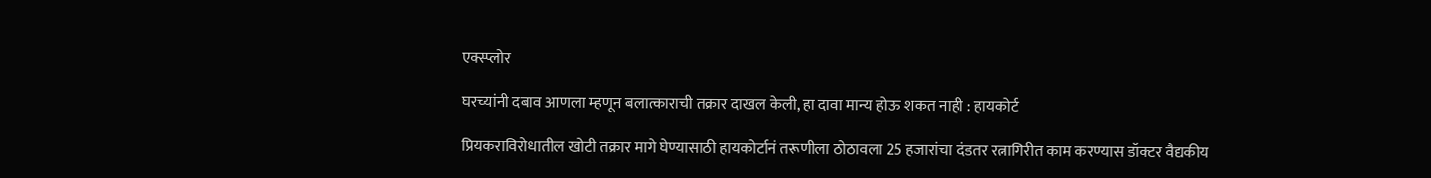एक्स्प्लोर

घरच्यांनी दबाव आणला म्हणून बलात्काराची तक्रार दाखल केली, हा दावा मान्य होऊ शकत नाही : हायकोर्ट

प्रियकराविरोधातील खोटी तक्रार मागे घेण्यासाठी हायकोर्टानं तरूणीला ठोठावला 25 हजारांचा दंडतर रत्नागिरीत काम करण्यास डॉक्टर वैद्यकीय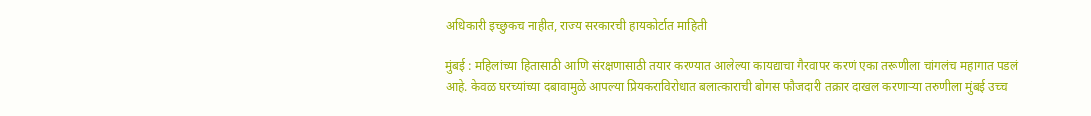अधिकारी इच्छुकच नाहीत, राज्य सरकारची हायकोर्टात माहिती

मुंबई : महिलांच्या हितासाठी आणि संरक्षणासाठी तयार करण्यात आलेल्या कायद्याचा गैरवापर करणं एका तरूणीला चांगलंच महागात पडलं आहे. केवळ घरच्यांच्या दबावामुळे आपल्या प्रियकराविरोधात बलात्काराची बोगस फौजदारी तक्रार दाखल करणाऱ्या तरुणीला मुंबई उच्च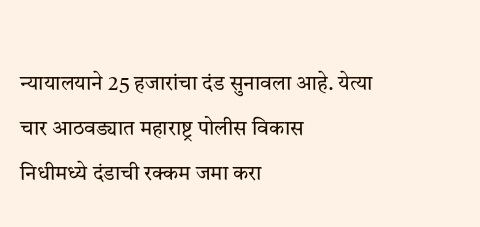न्यायालयाने 25 हजारांचा दंड सुनावला आहे. येत्या चार आठवड्यात महाराष्ट्र पोलीस विकास निधीमध्ये दंडाची रक्कम जमा करा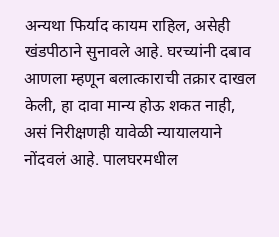अन्यथा फिर्याद कायम राहिल, असेही खंडपीठाने सुनावले आहे. घरच्यांनी दबाव आणला म्हणून बलात्काराची तक्रार दाखल केली, हा दावा मान्य होऊ शकत नाही, असं निरीक्षणही यावेळी न्यायालयाने नोंदवलं आहे. पालघरमधील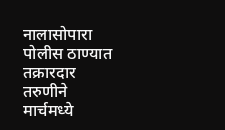नालासोपारा पोलीस ठाण्यात तक्रारदार तरुणीने मार्चमध्ये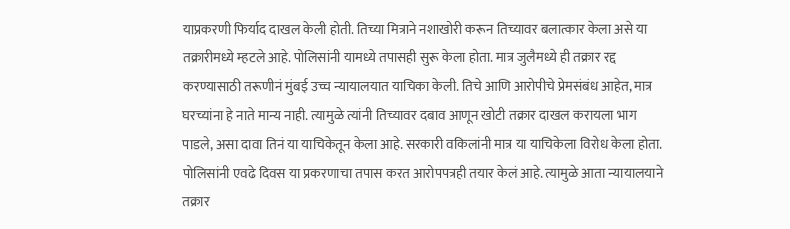याप्रकरणी फिर्याद दाखल केली होती. तिच्या मित्राने नशाखोरी करून तिच्यावर बलात्कार केला असे या तक्रारीमध्ये म्हटले आहे. पोलिसांनी यामध्ये तपासही सुरू केला होता. मात्र जुलैमध्ये ही तक्रार रद्द करण्यासाठी तरूणीनं मुंबई उच्च न्यायालयात याचिका केली. तिचे आणि आरोपीचे प्रेमसंबंध आहेत, मात्र घरच्यांना हे नाते मान्य नाही. त्यामुळे त्यांनी तिच्यावर दबाव आणून खोटी तक्रार दाखल करायला भाग पाडले, असा दावा तिनं या याचिकेतून केला आहे. सरकारी वकिलांनी मात्र या याचिकेला विरोध केला होता. पोलिसांनी एवढे दिवस या प्रकरणाचा तपास करत आरोपपत्रही तयार केलं आहे. त्यामुळे आता न्यायालयाने तक्रार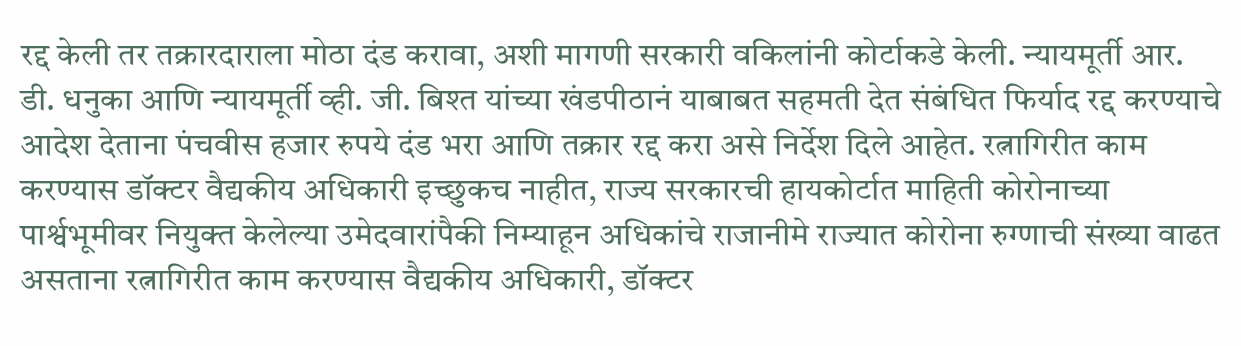रद्द केली तर तक्रारदाराला मोठा दंड करावा, अशी मागणी सरकारी वकिलांनी कोर्टाकडे केली. न्यायमूर्ती आर. डी. धनुका आणि न्यायमूर्ती व्ही. जी. बिश्त यांच्या खंडपीठानं याबाबत सहमती देत संबंधित फिर्याद रद्द करण्याचे आदेश देताना पंचवीस हजार रुपये दंड भरा आणि तक्रार रद्द करा असे निर्देश दिले आहेत. रत्नागिरीत काम करण्यास डॉक्टर वैद्यकीय अधिकारी इच्छुकच नाहीत, राज्य सरकारची हायकोर्टात माहिती कोरोनाच्या पार्श्वभूमीवर नियुक्त केलेल्या उमेदवारांपैकी निम्याहून अधिकांचे राजानीमे राज्यात कोरोना रुग्णाची संख्या वाढत असताना रत्नागिरीत काम करण्यास वैद्यकीय अधिकारी, डॉक्टर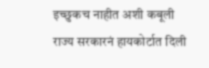इच्छुकच नाहीत अशी कबूली राज्य सरकारनं हायकोर्टात दिली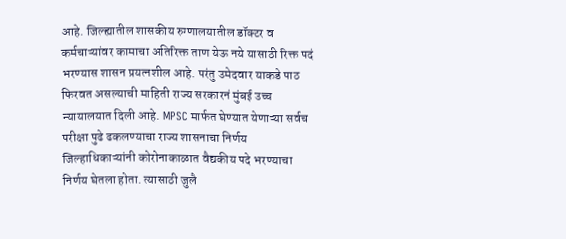आहे. जिल्ह्यातील शासकीय रुग्णालयातील डॉक्टर व कर्मचाऱ्यांवर कामाचा अतिरिक्त ताण येऊ नये यासाठी रिक्त पदं भरण्यास शासन प्रयत्नशील आहे. परंतु उमेदवार याकडे पाठ फिरवत असल्याची माहिती राज्य सरकारनं मुंबई उच्च न्यायालयात दिली आहे. MPSC मार्फत घेण्यात येणाऱ्या सर्वच परीक्षा पुढे ढकलण्याचा राज्य शासनाचा निर्णय जिल्हाधिकाऱ्यांनी कोरोनाकाळात वैद्यकीय पदे भरण्याचा निर्णय घेतला होता. त्यासाठी जुलै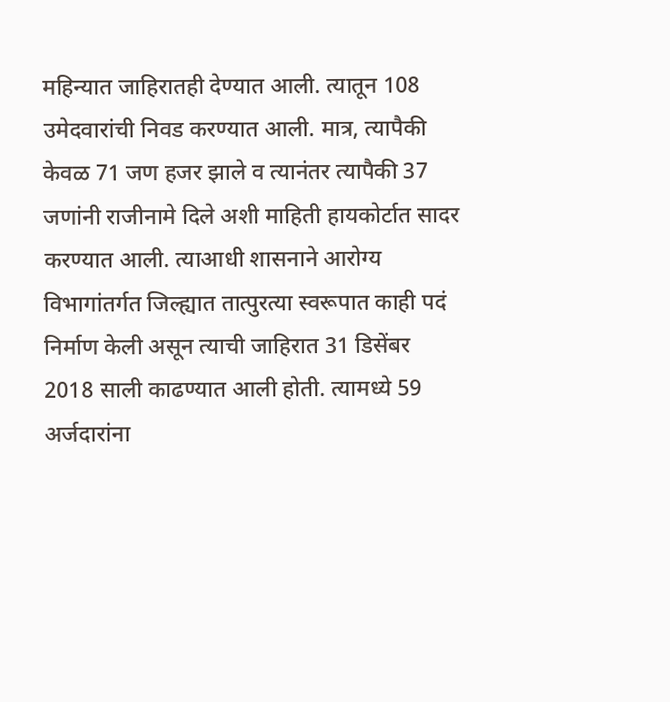महिन्यात जाहिरातही देण्यात आली. त्यातून 108 उमेदवारांची निवड करण्यात आली. मात्र, त्यापैकी केवळ 71 जण हजर झाले व त्यानंतर त्यापैकी 37 जणांनी राजीनामे दिले अशी माहिती हायकोर्टात सादर करण्यात आली. त्याआधी शासनाने आरोग्य विभागांतर्गत जिल्ह्यात तात्पुरत्या स्वरूपात काही पदं निर्माण केली असून त्याची जाहिरात 31 डिसेंबर 2018 साली काढण्यात आली होती. त्यामध्ये 59 अर्जदारांना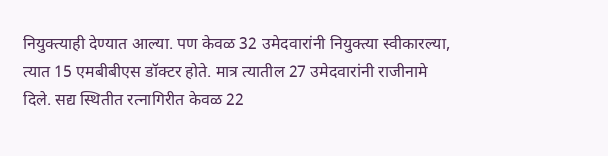नियुक्त्याही देण्यात आल्या. पण केवळ 32 उमेदवारांनी नियुक्त्या स्वीकारल्या, त्यात 15 एमबीबीएस डॉक्टर होते. मात्र त्यातील 27 उमेदवारांनी राजीनामे दिले. सद्य स्थितीत रत्नागिरीत केवळ 22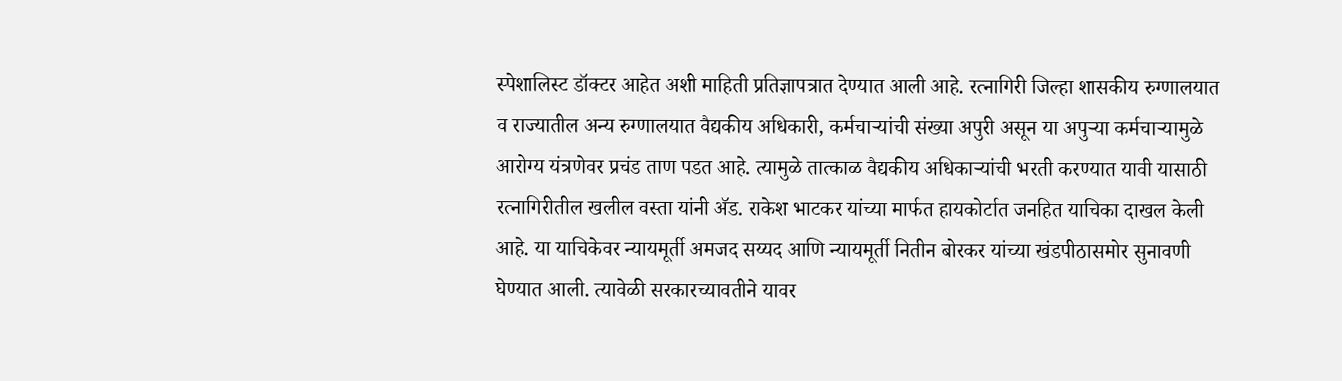स्पेशालिस्ट डॉक्टर आहेत अशी माहिती प्रतिज्ञापत्रात देण्यात आली आहे. रत्नागिरी जिल्हा शासकीय रुग्णालयात व राज्यातील अन्य रुग्णालयात वैद्यकीय अधिकारी, कर्मचाऱ्यांची संख्या अपुरी असून या अपुऱ्या कर्मचाऱ्यामुळे आरोग्य यंत्रणेवर प्रचंड ताण पडत आहे. त्यामुळे तात्काळ वैद्यकीय अधिकाऱ्यांची भरती करण्यात यावी यासाठी रत्नागिरीतील खलील वस्ता यांनी ॲड. राकेश भाटकर यांच्या मार्फत हायकोर्टात जनहित याचिका दाखल केली आहे. या याचिकेवर न्यायमूर्ती अमजद सय्यद आणि न्यायमूर्ती नितीन बोरकर यांच्या खंडपीठासमोर सुनावणी घेण्यात आली. त्यावेळी सरकारच्यावतीने यावर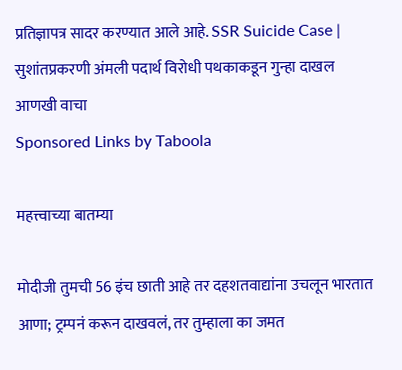प्रतिज्ञापत्र सादर करण्यात आले आहे. SSR Suicide Case | सुशांतप्रकरणी अंमली पदार्थ विरोधी पथकाकडून गुन्हा दाखल
आणखी वाचा
Sponsored Links by Taboola

महत्त्वाच्या बातम्या

मोदीजी तुमची 56 इंच छाती आहे तर दहशतवाद्यांना उचलून भारतात आणा; ट्रम्पनं करून दाखवलं, तर तुम्हाला का जमत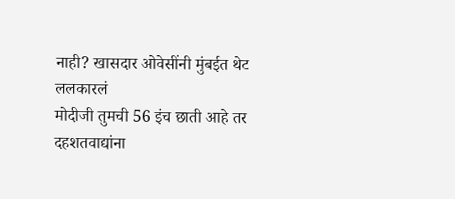नाही? खासदार ओवेसींनी मुंबईत थेट ललकारलं
मोदीजी तुमची 56 इंच छाती आहे तर दहशतवाद्यांना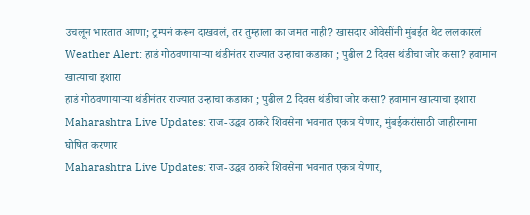उचलून भारतात आणा; ट्रम्पनं करून दाखवलं, तर तुम्हाला का जमत नाही? खासदार ओवेसींनी मुंबईत थेट ललकारलं
Weather Alert: हाडं गोठवणायाऱ्या थंडीनंतर राज्यात उन्हाचा कडाका ; पुढील 2 दिवस थंडीचा जोर कसा? हवामान खात्याचा इशारा
हाडं गोठवणायाऱ्या थंडीनंतर राज्यात उन्हाचा कडाका ; पुढील 2 दिवस थंडीचा जोर कसा? हवामान खात्याचा इशारा
Maharashtra Live Updates: राज-उद्धव ठाकरे शिवसेना भवनात एकत्र येणार, मुंबईकरांसाठी जाहीरनामा घोषित करणार
Maharashtra Live Updates: राज-उद्धव ठाकरे शिवसेना भवनात एकत्र येणार,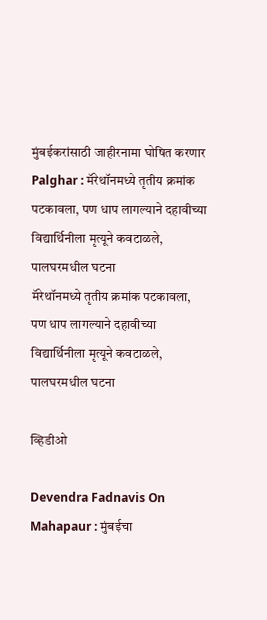मुंबईकरांसाठी जाहीरनामा घोषित करणार
Palghar : मॅरेथॉनमध्ये तृतीय क्रमांक पटकावला, पण धाप लागल्याने दहावीच्या विद्यार्थिनीला मृत्यूने कवटाळले, पालघरमधील घटना
मॅरेथॉनमध्ये तृतीय क्रमांक पटकावला, पण धाप लागल्याने दहावीच्या विद्यार्थिनीला मृत्यूने कवटाळले, पालघरमधील घटना

व्हिडीओ

Devendra Fadnavis On Mahapaur : मुंबईचा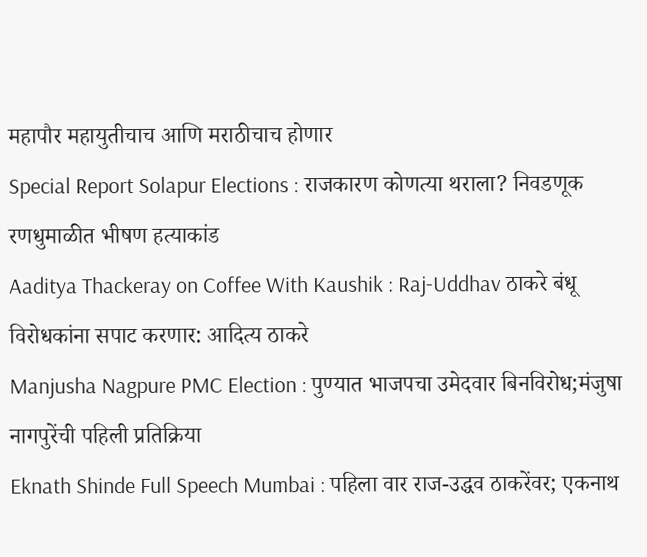महापौर महायुतीचाच आणि मराठीचाच होणार
Special Report Solapur Elections : राजकारण कोणत्या थराला? निवडणूक रणधुमाळीत भीषण हत्याकांड
Aaditya Thackeray on Coffee With Kaushik : Raj-Uddhav ठाकरे बंधू विरोधकांना सपाट करणार: आदित्य ठाकरे
Manjusha Nagpure PMC Election : पुण्यात भाजपचा उमेदवार बिनविरोध;मंजुषा नागपुरेंची पहिली प्रतिक्रिया
Eknath Shinde Full Speech Mumbai : पहिला वार राज-उद्धव ठाकरेंवर; एकनाथ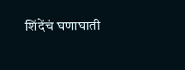शिंदेंचं घणाघाती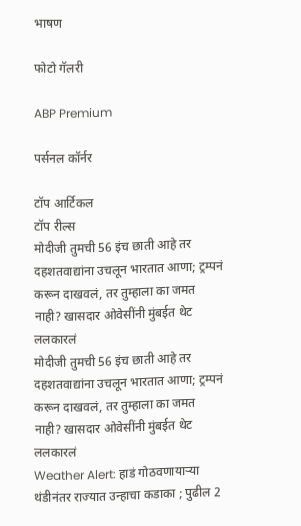भाषण

फोटो गॅलरी

ABP Premium

पर्सनल कॉर्नर

टॉप आर्टिकल
टॉप रील्स
मोदीजी तुमची 56 इंच छाती आहे तर दहशतवाद्यांना उचलून भारतात आणा; ट्रम्पनं करून दाखवलं, तर तुम्हाला का जमत नाही? खासदार ओवेसींनी मुंबईत थेट ललकारलं
मोदीजी तुमची 56 इंच छाती आहे तर दहशतवाद्यांना उचलून भारतात आणा; ट्रम्पनं करून दाखवलं, तर तुम्हाला का जमत नाही? खासदार ओवेसींनी मुंबईत थेट ललकारलं
Weather Alert: हाडं गोठवणायाऱ्या थंडीनंतर राज्यात उन्हाचा कडाका ; पुढील 2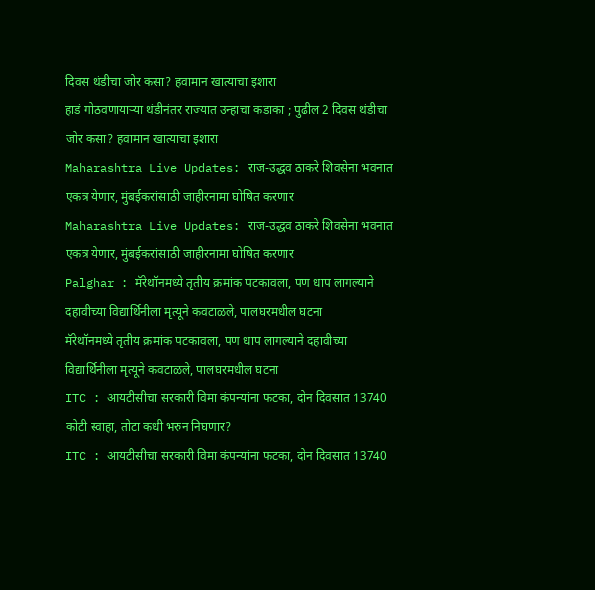दिवस थंडीचा जोर कसा? हवामान खात्याचा इशारा
हाडं गोठवणायाऱ्या थंडीनंतर राज्यात उन्हाचा कडाका ; पुढील 2 दिवस थंडीचा जोर कसा? हवामान खात्याचा इशारा
Maharashtra Live Updates: राज-उद्धव ठाकरे शिवसेना भवनात एकत्र येणार, मुंबईकरांसाठी जाहीरनामा घोषित करणार
Maharashtra Live Updates: राज-उद्धव ठाकरे शिवसेना भवनात एकत्र येणार, मुंबईकरांसाठी जाहीरनामा घोषित करणार
Palghar : मॅरेथॉनमध्ये तृतीय क्रमांक पटकावला, पण धाप लागल्याने दहावीच्या विद्यार्थिनीला मृत्यूने कवटाळले, पालघरमधील घटना
मॅरेथॉनमध्ये तृतीय क्रमांक पटकावला, पण धाप लागल्याने दहावीच्या विद्यार्थिनीला मृत्यूने कवटाळले, पालघरमधील घटना
ITC : आयटीसीचा सरकारी विमा कंपन्यांना फटका, दोन दिवसात 13740 कोटी स्वाहा, तोटा कधी भरुन निघणार?
ITC : आयटीसीचा सरकारी विमा कंपन्यांना फटका, दोन दिवसात 13740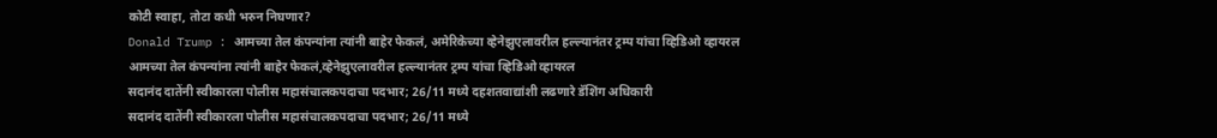कोटी स्वाहा, तोटा कधी भरुन निघणार?
Donald Trump : आमच्या तेल कंपन्यांना त्यांनी बाहेर फेकलं, अमेरिकेच्या व्हेनेझुएलावरील हल्ल्यानंतर ट्रम्प यांचा व्हिडिओ व्हायरल
आमच्या तेल कंपन्यांना त्यांनी बाहेर फेकलं,व्हेनेझुएलावरील हल्ल्यानंतर ट्रम्प यांचा व्हिडिओ व्हायरल
सदानंद दातेंनी स्वीकारला पोलीस महासंचालकपदाचा पदभार; 26/11 मध्ये दहशतवाद्यांशी लढणारे डॅशिंग अधिकारी
सदानंद दातेंनी स्वीकारला पोलीस महासंचालकपदाचा पदभार; 26/11 मध्ये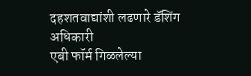दहशतवाद्यांशी लढणारे डॅशिंग अधिकारी
एबी फॉर्म गिळलेल्या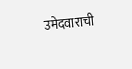उमेदवाराची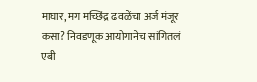माघार, मग मच्छिंद्र ढवळेंचा अर्ज मंजूर कसा? निवडणूक आयोगानेच सांगितलं
एबी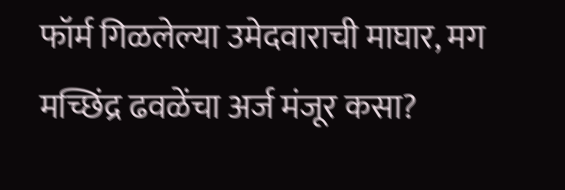फॉर्म गिळलेल्या उमेदवाराची माघार, मग मच्छिंद्र ढवळेंचा अर्ज मंजूर कसा?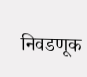निवडणूक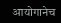आयोगानेच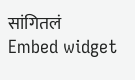सांगितलं
Embed widget